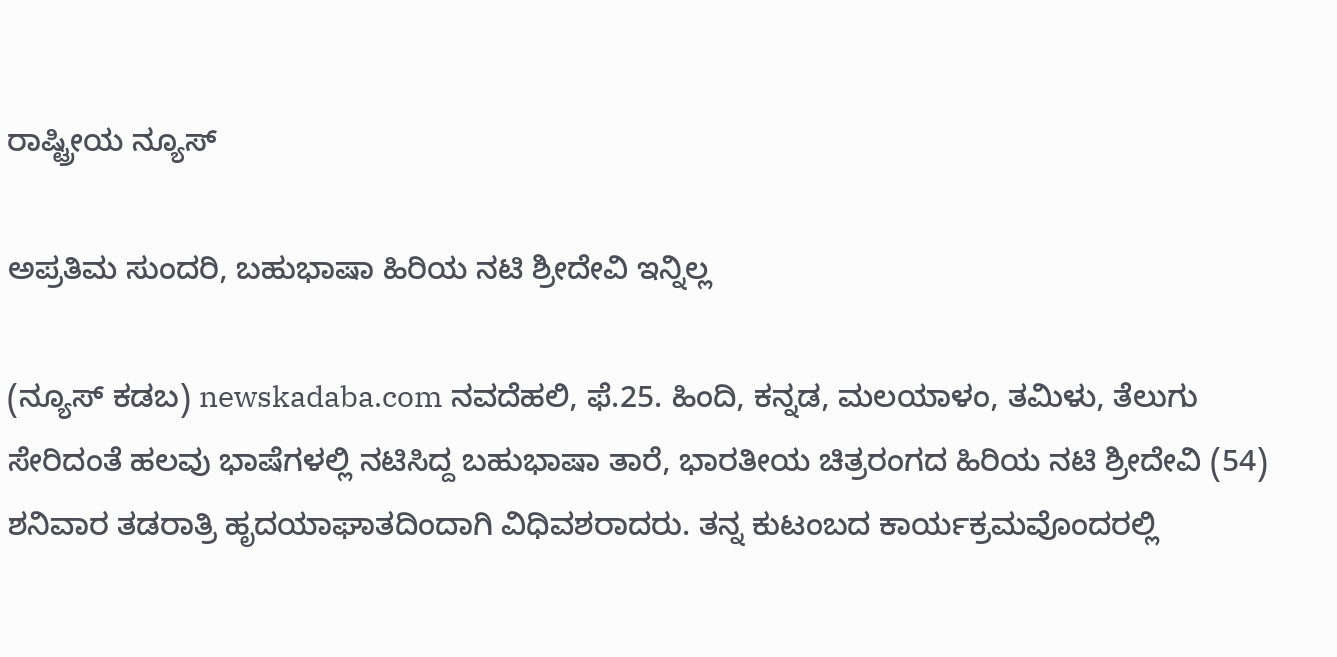ರಾಷ್ಟ್ರೀಯ ನ್ಯೂಸ್

ಅಪ್ರತಿಮ ಸುಂದರಿ, ಬಹುಭಾಷಾ ಹಿರಿಯ ನಟಿ ಶ್ರೀದೇವಿ ಇನ್ನಿಲ್ಲ

(ನ್ಯೂಸ್ ಕಡಬ) newskadaba.com ನವದೆಹಲಿ, ಫೆ.25. ಹಿಂದಿ, ಕನ್ನಡ, ಮಲಯಾಳಂ, ತಮಿಳು, ತೆಲುಗು ಸೇರಿದಂತೆ ಹಲವು ಭಾಷೆಗಳಲ್ಲಿ ನಟಿಸಿದ್ದ ಬಹುಭಾಷಾ ತಾರೆ, ಭಾರತೀಯ ಚಿತ್ರರಂಗದ ಹಿರಿಯ ನಟಿ ಶ್ರೀದೇವಿ (54) ಶನಿವಾರ ತಡರಾತ್ರಿ ಹೃದಯಾಘಾತದಿಂದಾಗಿ ವಿಧಿವಶರಾದರು. ತನ್ನ ಕುಟಂಬದ ಕಾರ್ಯಕ್ರಮವೊಂದರಲ್ಲಿ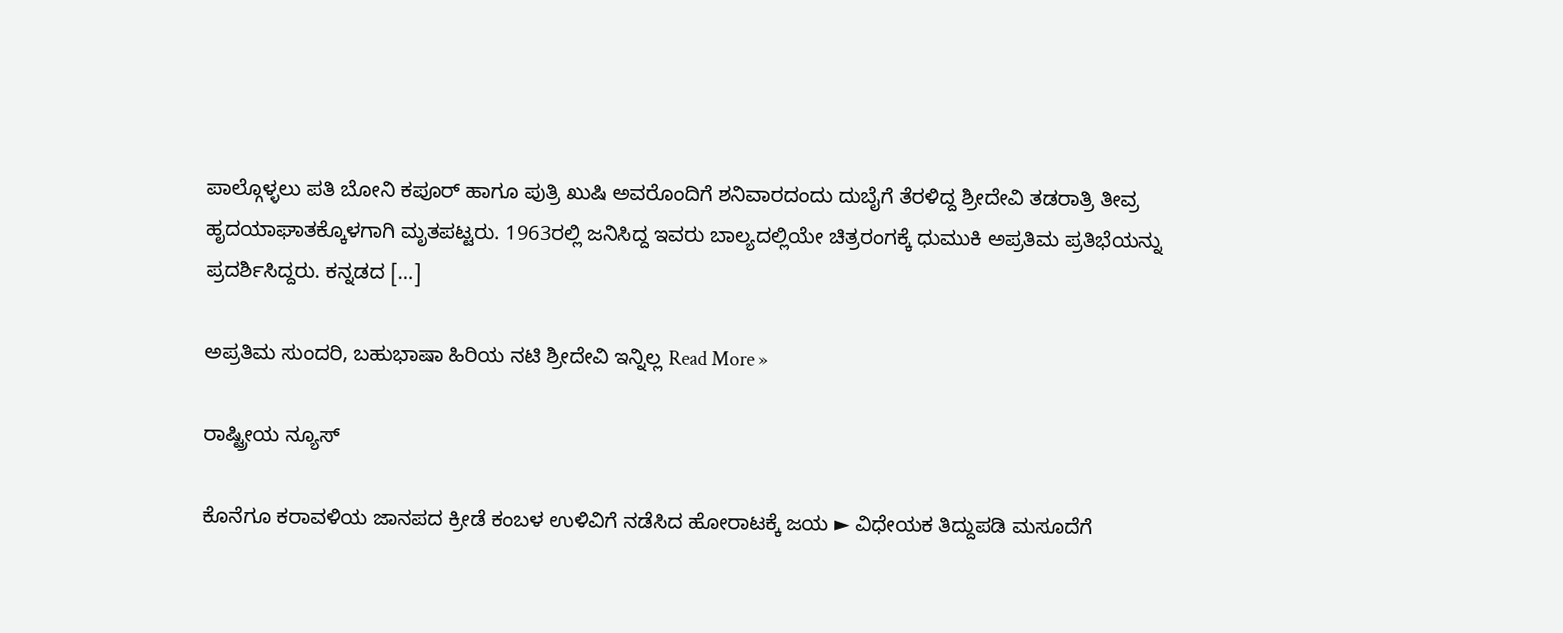ಪಾಲ್ಗೊಳ್ಳಲು ಪತಿ ಬೋನಿ ಕಪೂರ್ ಹಾಗೂ ಪುತ್ರಿ ಖುಷಿ ಅವರೊಂದಿಗೆ ಶನಿವಾರದಂದು ದುಬೈಗೆ ತೆರಳಿದ್ದ ಶ್ರೀದೇವಿ ತಡರಾತ್ರಿ ತೀವ್ರ ಹೃದಯಾಘಾತಕ್ಕೊಳಗಾಗಿ ಮೃತಪಟ್ಟರು. 1963ರಲ್ಲಿ ಜನಿಸಿದ್ದ ಇವರು ಬಾಲ್ಯದಲ್ಲಿಯೇ ಚಿತ್ರರಂಗಕ್ಕೆ ಧುಮುಕಿ ಅಪ್ರತಿಮ ಪ್ರತಿಭೆಯನ್ನು ಪ್ರದರ್ಶಿಸಿದ್ದರು. ಕನ್ನಡದ […]

ಅಪ್ರತಿಮ ಸುಂದರಿ, ಬಹುಭಾಷಾ ಹಿರಿಯ ನಟಿ ಶ್ರೀದೇವಿ ಇನ್ನಿಲ್ಲ Read More »

ರಾಷ್ಟ್ರೀಯ ನ್ಯೂಸ್

ಕೊನೆಗೂ ಕರಾವಳಿಯ ಜಾನಪದ ಕ್ರೀಡೆ ಕಂಬಳ ಉಳಿವಿಗೆ ನಡೆಸಿದ ಹೋರಾಟಕ್ಕೆ ಜಯ ► ವಿಧೇಯಕ ತಿದ್ದುಪಡಿ ಮಸೂದೆಗೆ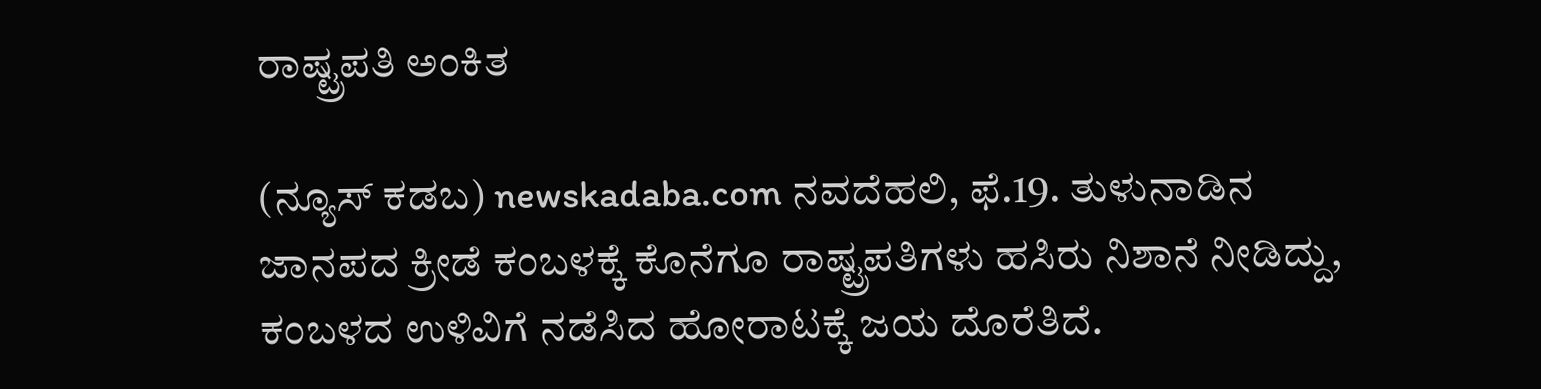ರಾಷ್ಟ್ರಪತಿ ಅಂಕಿತ

(ನ್ಯೂಸ್ ಕಡಬ) newskadaba.com ನವದೆಹಲಿ, ಫೆ.19. ತುಳುನಾಡಿನ ಜಾನಪದ ಕ್ರೀಡೆ ಕಂಬಳಕ್ಕೆ ಕೊನೆಗೂ ರಾಷ್ಟ್ರಪತಿಗಳು ಹಸಿರು ನಿಶಾನೆ ನೀಡಿದ್ದು, ಕಂಬಳದ ಉಳಿವಿಗೆ ನಡೆಸಿದ ಹೋರಾಟಕ್ಕೆ ಜಯ ದೊರೆತಿದೆ.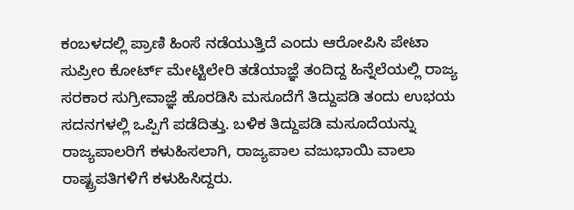ಕಂಬಳದಲ್ಲಿ ಪ್ರಾಣಿ ಹಿಂಸೆ ನಡೆಯುತ್ತಿದೆ ಎಂದು ಆರೋಪಿಸಿ ಪೇಟಾ ಸುಪ್ರೀಂ ಕೋರ್ಟ್ ಮೇಟ್ಟಿಲೇರಿ ತಡೆಯಾಜ್ಞೆ ತಂದಿದ್ದ ಹಿನ್ನೆಲೆಯಲ್ಲಿ ರಾಜ್ಯ ಸರಕಾರ ಸುಗ್ರೀವಾಜ್ಞೆ ಹೊರಡಿಸಿ ಮಸೂದೆಗೆ ತಿದ್ದುಪಡಿ ತಂದು ಉಭಯ ಸದನಗಳಲ್ಲಿ ಒಪ್ಪಿಗೆ ಪಡೆದಿತ್ತು. ಬಳಿಕ ತಿದ್ದುಪಡಿ ಮಸೂದೆಯನ್ನು ರಾಜ್ಯಪಾಲರಿಗೆ ಕಳುಹಿಸಲಾಗಿ, ರಾಜ್ಯಪಾಲ ವಜುಭಾಯಿ ವಾಲಾ ರಾಷ್ಟ್ರಪತಿಗಳಿಗೆ ಕಳುಹಿಸಿದ್ದರು.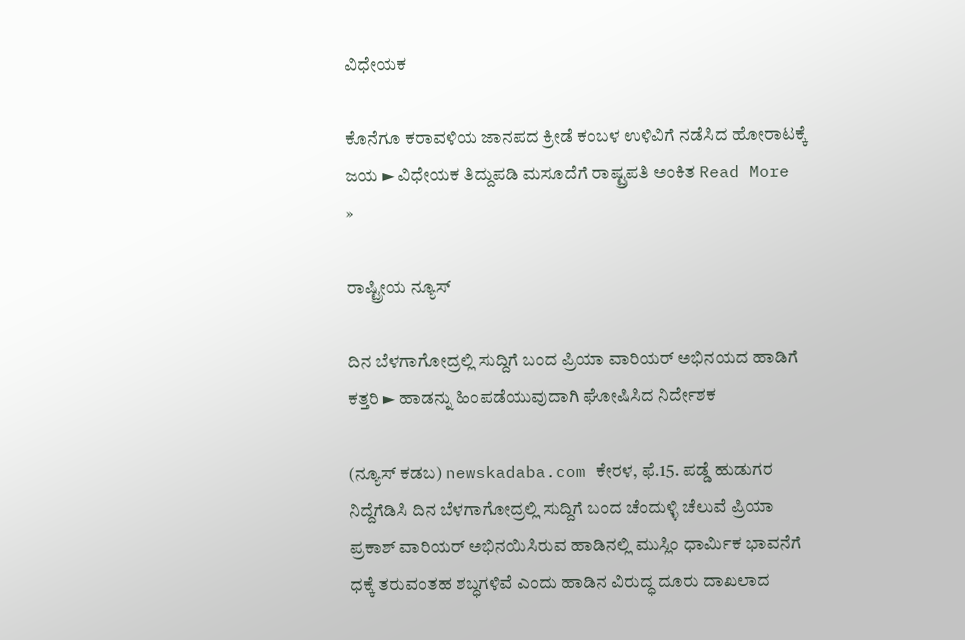ವಿಧೇಯಕ

ಕೊನೆಗೂ ಕರಾವಳಿಯ ಜಾನಪದ ಕ್ರೀಡೆ ಕಂಬಳ ಉಳಿವಿಗೆ ನಡೆಸಿದ ಹೋರಾಟಕ್ಕೆ ಜಯ ► ವಿಧೇಯಕ ತಿದ್ದುಪಡಿ ಮಸೂದೆಗೆ ರಾಷ್ಟ್ರಪತಿ ಅಂಕಿತ Read More »

ರಾಷ್ಟ್ರೀಯ ನ್ಯೂಸ್

ದಿನ ಬೆಳಗಾಗೋದ್ರಲ್ಲಿ ಸುದ್ದಿಗೆ ಬಂದ ಪ್ರಿಯಾ ವಾರಿಯರ್ ಅಭಿನಯದ ಹಾಡಿಗೆ ಕತ್ತರಿ ► ಹಾಡನ್ನು ಹಿಂಪಡೆಯುವುದಾಗಿ ಘೋಷಿಸಿದ ನಿರ್ದೇಶಕ

(ನ್ಯೂಸ್ ಕಡಬ) newskadaba.com ಕೇರಳ, ಫೆ.15. ಪಡ್ಡೆ ಹುಡುಗರ ನಿದ್ದೆಗೆಡಿಸಿ ದಿನ ಬೆಳಗಾಗೋದ್ರಲ್ಲಿ ಸುದ್ದಿಗೆ ಬಂದ ಚೆಂದುಳ್ಳಿ ಚೆಲುವೆ ಪ್ರಿಯಾ ಪ್ರಕಾಶ್ ವಾರಿಯರ್ ಅಭಿನಯಿಸಿರುವ ಹಾಡಿನಲ್ಲಿ ಮುಸ್ಲಿಂ ಧಾರ್ಮಿಕ ಭಾವನೆಗೆ ಧಕ್ಕೆ ತರುವಂತಹ ಶಬ್ಧಗಳಿವೆ ಎಂದು ಹಾಡಿನ ವಿರುದ್ಧ ದೂರು ದಾಖಲಾದ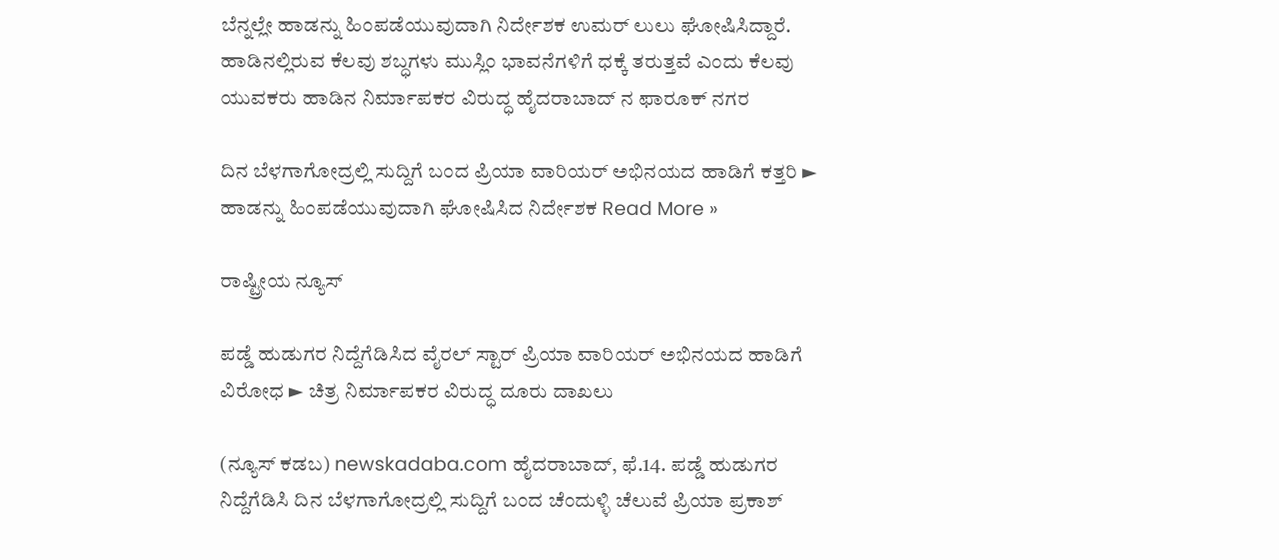ಬೆನ್ನಲ್ಲೇ ಹಾಡನ್ನು ಹಿಂಪಡೆಯುವುದಾಗಿ ನಿರ್ದೇಶಕ ಉಮರ್ ಲುಲು ಘೋಷಿಸಿದ್ದಾರೆ.   ಹಾಡಿನಲ್ಲಿರುವ ಕೆಲವು ಶಬ್ಧಗಳು ಮುಸ್ಲಿಂ ಭಾವನೆಗಳಿಗೆ ಧಕ್ಕೆ ತರುತ್ತವೆ ಎಂದು ಕೆಲವು ಯುವಕರು ಹಾಡಿನ ನಿರ್ಮಾಪಕರ ವಿರುದ್ಧ ಹೈದರಾಬಾದ್ ನ ಫಾರೂಕ್ ನಗರ

ದಿನ ಬೆಳಗಾಗೋದ್ರಲ್ಲಿ ಸುದ್ದಿಗೆ ಬಂದ ಪ್ರಿಯಾ ವಾರಿಯರ್ ಅಭಿನಯದ ಹಾಡಿಗೆ ಕತ್ತರಿ ► ಹಾಡನ್ನು ಹಿಂಪಡೆಯುವುದಾಗಿ ಘೋಷಿಸಿದ ನಿರ್ದೇಶಕ Read More »

ರಾಷ್ಟ್ರೀಯ ನ್ಯೂಸ್

ಪಡ್ಡೆ ಹುಡುಗರ ನಿದ್ದೆಗೆಡಿಸಿದ ವೈರಲ್ ಸ್ಟಾರ್ ಪ್ರಿಯಾ ವಾರಿಯರ್ ಅಭಿನಯದ ಹಾಡಿಗೆ ವಿರೋಧ ► ಚಿತ್ರ ನಿರ್ಮಾಪಕರ ವಿರುದ್ಧ ದೂರು ದಾಖಲು

(ನ್ಯೂಸ್ ಕಡಬ) newskadaba.com ಹೈದರಾಬಾದ್, ಫೆ.14. ಪಡ್ಡೆ ಹುಡುಗರ ನಿದ್ದೆಗೆಡಿಸಿ ದಿನ ಬೆಳಗಾಗೋದ್ರಲ್ಲಿ ಸುದ್ದಿಗೆ ಬಂದ ಚೆಂದುಳ್ಳಿ ಚೆಲುವೆ ಪ್ರಿಯಾ ಪ್ರಕಾಶ್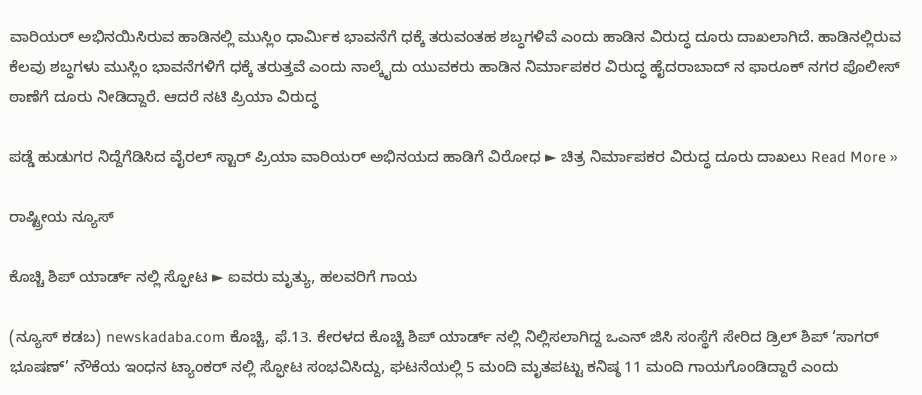ವಾರಿಯರ್ ಅಭಿನಯಿಸಿರುವ ಹಾಡಿನಲ್ಲಿ ಮುಸ್ಲಿಂ ಧಾರ್ಮಿಕ ಭಾವನೆಗೆ ಧಕ್ಕೆ ತರುವಂತಹ ಶಬ್ಧಗಳಿವೆ ಎಂದು ಹಾಡಿನ ವಿರುದ್ಧ ದೂರು ದಾಖಲಾಗಿದೆ. ಹಾಡಿನಲ್ಲಿರುವ ಕೆಲವು ಶಬ್ಧಗಳು ಮುಸ್ಲಿಂ ಭಾವನೆಗಳಿಗೆ ಧಕ್ಕೆ ತರುತ್ತವೆ ಎಂದು ನಾಲ್ಕೈದು ಯುವಕರು ಹಾಡಿನ ನಿರ್ಮಾಪಕರ ವಿರುದ್ಧ ಹೈದರಾಬಾದ್ ನ ಫಾರೂಕ್ ನಗರ ಪೊಲೀಸ್ ಠಾಣೆಗೆ ದೂರು ನೀಡಿದ್ದಾರೆ. ಆದರೆ ನಟಿ ಪ್ರಿಯಾ ವಿರುದ್ಧ

ಪಡ್ಡೆ ಹುಡುಗರ ನಿದ್ದೆಗೆಡಿಸಿದ ವೈರಲ್ ಸ್ಟಾರ್ ಪ್ರಿಯಾ ವಾರಿಯರ್ ಅಭಿನಯದ ಹಾಡಿಗೆ ವಿರೋಧ ► ಚಿತ್ರ ನಿರ್ಮಾಪಕರ ವಿರುದ್ಧ ದೂರು ದಾಖಲು Read More »

ರಾಷ್ಟ್ರೀಯ ನ್ಯೂಸ್

ಕೊಚ್ಚಿ ಶಿಪ್ ಯಾರ್ಡ್ ನಲ್ಲಿ ಸ್ಫೋಟ ► ಐವರು ಮೃತ್ಯು, ಹಲವರಿಗೆ ಗಾಯ

(ನ್ಯೂಸ್ ಕಡಬ) newskadaba.com ಕೊಚ್ಚಿ, ಫೆ.13. ಕೇರಳದ ಕೊಚ್ಚಿ ಶಿಪ್ ಯಾರ್ಡ್ ನಲ್ಲಿ ನಿಲ್ಲಿಸಲಾಗಿದ್ದ ಒಎನ್ ಜಿಸಿ ಸಂಸ್ಥೆಗೆ ಸೇರಿದ ಡ್ರಿಲ್ ಶಿಪ್ ‘ಸಾಗರ್ ಭೂಷಣ್’ ನೌಕೆಯ ಇಂಧನ ಟ್ಯಾಂಕರ್ ನಲ್ಲಿ ಸ್ಫೋಟ ಸಂಭವಿಸಿದ್ದು, ಘಟನೆಯಲ್ಲಿ 5 ಮಂದಿ ಮೃತಪಟ್ಟು ಕನಿಷ್ಠ 11 ಮಂದಿ ಗಾಯಗೊಂಡಿದ್ದಾರೆ ಎಂದು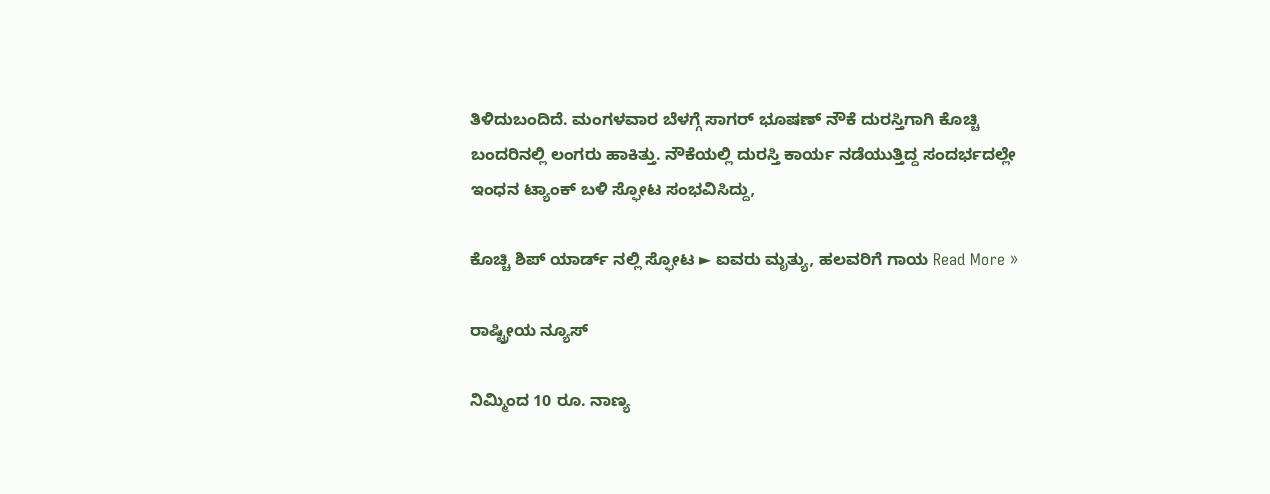ತಿಳಿದುಬಂದಿದೆ. ಮಂಗಳವಾರ ಬೆಳಗ್ಗೆ ಸಾಗರ್ ಭೂಷಣ್ ನೌಕೆ ದುರಸ್ತಿಗಾಗಿ ಕೊಚ್ಚಿ ಬಂದರಿನಲ್ಲಿ ಲಂಗರು ಹಾಕಿತ್ತು. ನೌಕೆಯಲ್ಲಿ ದುರಸ್ತಿ ಕಾರ್ಯ ನಡೆಯುತ್ತಿದ್ದ ಸಂದರ್ಭದಲ್ಲೇ ಇಂಧನ ಟ್ಯಾಂಕ್ ಬಳಿ ಸ್ಫೋಟ ಸಂಭವಿಸಿದ್ದು,

ಕೊಚ್ಚಿ ಶಿಪ್ ಯಾರ್ಡ್ ನಲ್ಲಿ ಸ್ಫೋಟ ► ಐವರು ಮೃತ್ಯು, ಹಲವರಿಗೆ ಗಾಯ Read More »

ರಾಷ್ಟ್ರೀಯ ನ್ಯೂಸ್

ನಿಮ್ಮಿಂದ 10 ರೂ. ನಾಣ್ಯ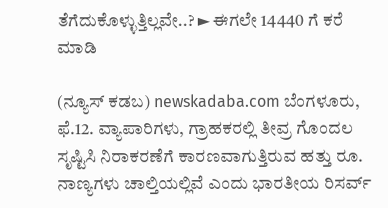ತೆಗೆದುಕೊಳ್ಳುತ್ತಿಲ್ಲವೇ..? ► ಈಗಲೇ 14440 ಗೆ ಕರೆ ಮಾಡಿ

(ನ್ಯೂಸ್ ಕಡಬ) newskadaba.com ಬೆಂಗಳೂರು, ಫೆ.12. ವ್ಯಾಪಾರಿಗಳು, ಗ್ರಾಹಕರಲ್ಲಿ ತೀವ್ರ ಗೊಂದಲ ಸೃಷ್ಟಿಸಿ ನಿರಾಕರಣೆಗೆ ಕಾರಣವಾಗುತ್ತಿರುವ ಹತ್ತು ರೂ. ನಾಣ್ಯಗಳು ಚಾಲ್ತಿಯಲ್ಲಿವೆ ಎಂದು ಭಾರತೀಯ ರಿಸರ್ವ್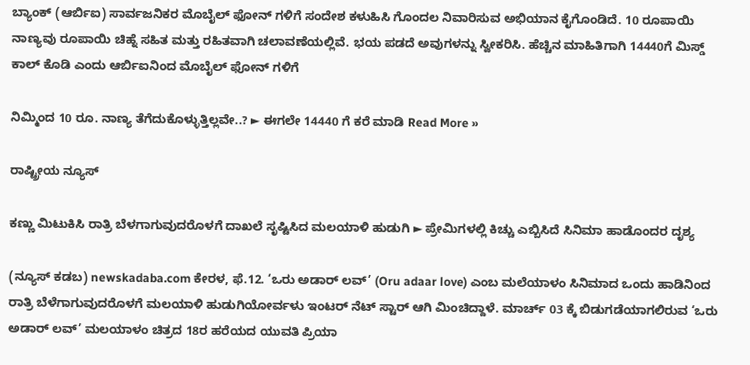ಬ್ಯಾಂಕ್ (ಆರ್ಬಿಐ) ಸಾರ್ವಜನಿಕರ ಮೊಬೈಲ್ ಫೋನ್ ಗಳಿಗೆ ಸಂದೇಶ ಕಳುಹಿಸಿ ಗೊಂದಲ ನಿವಾರಿಸುವ ಅಭಿಯಾನ ಕೈಗೊಂಡಿದೆ. 10 ರೂಪಾಯಿ ನಾಣ್ಯವು ರೂಪಾಯಿ ಚಿಹ್ನೆ ಸಹಿತ ಮತ್ತು ರಹಿತವಾಗಿ ಚಲಾವಣೆಯಲ್ಲಿವೆ. ಭಯ ಪಡದೆ ಅವುಗಳನ್ನು ಸ್ವೀಕರಿಸಿ. ಹೆಚ್ಚಿನ ಮಾಹಿತಿಗಾಗಿ 14440ಗೆ ಮಿಸ್ಡ್ ಕಾಲ್ ಕೊಡಿ ಎಂದು ಆರ್ಬಿಐನಿಂದ ಮೊಬೈಲ್ ಫೋನ್ ಗಳಿಗೆ

ನಿಮ್ಮಿಂದ 10 ರೂ. ನಾಣ್ಯ ತೆಗೆದುಕೊಳ್ಳುತ್ತಿಲ್ಲವೇ..? ► ಈಗಲೇ 14440 ಗೆ ಕರೆ ಮಾಡಿ Read More »

ರಾಷ್ಟ್ರೀಯ ನ್ಯೂಸ್

ಕಣ್ಣು ಮಿಟುಕಿಸಿ ರಾತ್ರಿ ಬೆಳಗಾಗುವುದರೊಳಗೆ ದಾಖಲೆ ಸೃಷ್ಟಿಸಿದ ಮಲಯಾಳಿ ಹುಡುಗಿ ► ಪ್ರೇಮಿಗಳಲ್ಲಿ ಕಿಚ್ಚು ಎಬ್ಬಿಸಿದೆ ಸಿನಿಮಾ ಹಾಡೊಂದರ ದೃಶ್ಯ

(ನ್ಯೂಸ್ ಕಡಬ) newskadaba.com ಕೇರಳ, ಫೆ.12. ‘ಒರು ಅಡಾರ್ ಲವ್’ (Oru adaar love) ಎಂಬ ಮಲೆಯಾಳಂ ಸಿನಿಮಾದ ಒಂದು ಹಾಡಿನಿಂದ ರಾತ್ರಿ ಬೆಳೆಗಾಗುವುದರೊಳಗೆ ಮಲಯಾಳಿ ಹುಡುಗಿಯೋರ್ವಳು ಇಂಟರ್ ನೆಟ್ ಸ್ಟಾರ್ ಆಗಿ ಮಿಂಚಿದ್ದಾಳೆ. ಮಾರ್ಚ್ 03 ಕ್ಕೆ ಬಿಡುಗಡೆಯಾಗಲಿರುವ ‘ಒರು ಅಡಾರ್ ಲವ್’ ಮಲಯಾಳಂ ಚಿತ್ರದ 18ರ ಹರೆಯದ ಯುವತಿ ಪ್ರಿಯಾ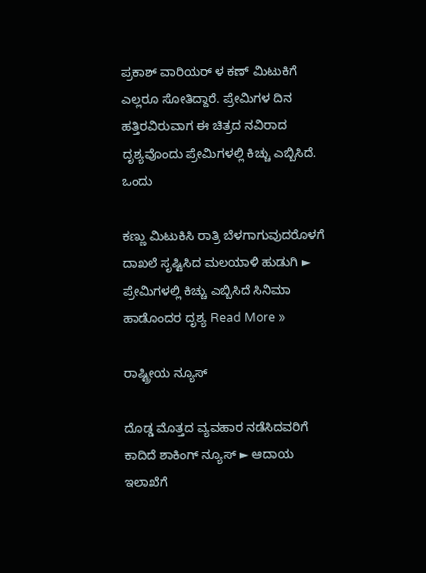ಪ್ರಕಾಶ್ ವಾರಿಯರ್ ಳ ಕಣ್ ಮಿಟುಕಿಗೆ ಎಲ್ಲರೂ ಸೋತಿದ್ದಾರೆ. ಪ್ರೇಮಿಗಳ ದಿನ ಹತ್ತಿರವಿರುವಾಗ ಈ ಚಿತ್ರದ ನವಿರಾದ ದೃಶ್ಯವೊಂದು ಪ್ರೇಮಿಗಳಲ್ಲಿ ಕಿಚ್ಚು ಎಬ್ಬಿಸಿದೆ. ಒಂದು

ಕಣ್ಣು ಮಿಟುಕಿಸಿ ರಾತ್ರಿ ಬೆಳಗಾಗುವುದರೊಳಗೆ ದಾಖಲೆ ಸೃಷ್ಟಿಸಿದ ಮಲಯಾಳಿ ಹುಡುಗಿ ► ಪ್ರೇಮಿಗಳಲ್ಲಿ ಕಿಚ್ಚು ಎಬ್ಬಿಸಿದೆ ಸಿನಿಮಾ ಹಾಡೊಂದರ ದೃಶ್ಯ Read More »

ರಾಷ್ಟ್ರೀಯ ನ್ಯೂಸ್

ದೊಡ್ಡ ಮೊತ್ತದ ವ್ಯವಹಾರ ನಡೆಸಿದವರಿಗೆ ಕಾದಿದೆ ಶಾಕಿಂಗ್ ನ್ಯೂಸ್ ► ಆದಾಯ ಇಲಾಖೆಗೆ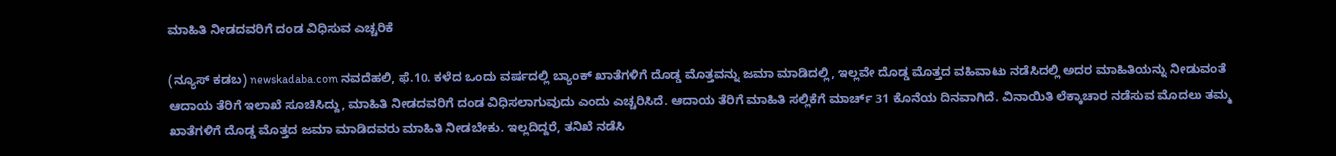ಮಾಹಿತಿ ನೀಡದವರಿಗೆ ದಂಡ ವಿಧಿಸುವ ಎಚ್ಚರಿಕೆ

(ನ್ಯೂಸ್ ಕಡಬ) newskadaba.com ನವದೆಹಲಿ, ಫೆ.10. ಕಳೆದ ಒಂದು ವರ್ಷದಲ್ಲಿ ಬ್ಯಾಂಕ್ ಖಾತೆಗಳಿಗೆ ದೊಡ್ಡ ಮೊತ್ತವನ್ನು ಜಮಾ ಮಾಡಿದಲ್ಲಿ, ಇಲ್ಲವೇ ದೊಡ್ಡ ಮೊತ್ತದ ವಹಿವಾಟು ನಡೆಸಿದಲ್ಲಿ ಅದರ ಮಾಹಿತಿಯನ್ನು ನೀಡುವಂತೆ ಆದಾಯ ತೆರಿಗೆ ಇಲಾಖೆ ಸೂಚಿಸಿದ್ದು, ಮಾಹಿತಿ ನೀಡದವರಿಗೆ ದಂಡ ವಿಧಿಸಲಾಗುವುದು ಎಂದು ಎಚ್ಚರಿಸಿದೆ. ಆದಾಯ ತೆರಿಗೆ ಮಾಹಿತಿ ಸಲ್ಲಿಕೆಗೆ ಮಾರ್ಚ್ 31 ಕೊನೆಯ ದಿನವಾಗಿದೆ. ವಿನಾಯಿತಿ ಲೆಕ್ಕಾಚಾರ ನಡೆಸುವ ಮೊದಲು ತಮ್ಮ ಖಾತೆಗಳಿಗೆ ದೊಡ್ಡ ಮೊತ್ತದ ಜಮಾ ಮಾಡಿದವರು ಮಾಹಿತಿ ನೀಡಬೇಕು. ಇಲ್ಲದಿದ್ದರೆ, ತನಿಖೆ ನಡೆಸಿ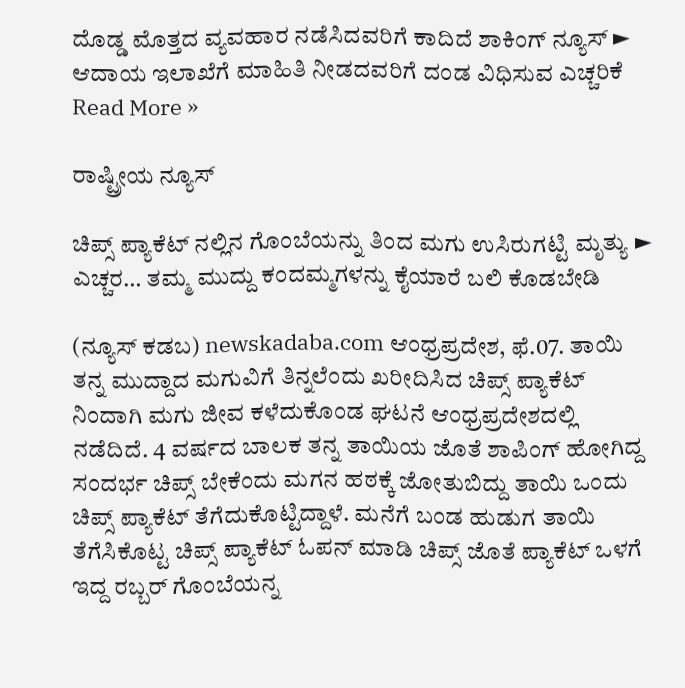ದೊಡ್ಡ ಮೊತ್ತದ ವ್ಯವಹಾರ ನಡೆಸಿದವರಿಗೆ ಕಾದಿದೆ ಶಾಕಿಂಗ್ ನ್ಯೂಸ್ ► ಆದಾಯ ಇಲಾಖೆಗೆ ಮಾಹಿತಿ ನೀಡದವರಿಗೆ ದಂಡ ವಿಧಿಸುವ ಎಚ್ಚರಿಕೆ Read More »

ರಾಷ್ಟ್ರೀಯ ನ್ಯೂಸ್

ಚಿಪ್ಸ್ ಪ್ಯಾಕೆಟ್ ನಲ್ಲಿನ ಗೊಂಬೆಯನ್ನು ತಿಂದ ಮಗು ಉಸಿರುಗಟ್ಟಿ ಮೃತ್ಯು ► ಎಚ್ಚರ… ತಮ್ಮ ಮುದ್ದು ಕಂದಮ್ಮಗಳನ್ನು ಕೈಯಾರೆ ಬಲಿ ಕೊಡಬೇಡಿ

(ನ್ಯೂಸ್ ಕಡಬ) newskadaba.com ಆಂಧ್ರಪ್ರದೇಶ, ಫೆ.07. ತಾಯಿ ತನ್ನ ಮುದ್ದಾದ ಮಗುವಿಗೆ ತಿನ್ನಲೆಂದು ಖರೀದಿಸಿದ ಚಿಪ್ಸ್ ಪ್ಯಾಕೆಟ್ ನಿಂದಾಗಿ ಮಗು ಜೀವ ಕಳೆದುಕೊಂಡ ಘಟನೆ ಆಂಧ್ರಪ್ರದೇಶದಲ್ಲಿ ನಡೆದಿದೆ. 4 ವರ್ಷದ ಬಾಲಕ ತನ್ನ ತಾಯಿಯ ಜೊತೆ ಶಾಪಿಂಗ್ ಹೋಗಿದ್ದ ಸಂದರ್ಭ ಚಿಪ್ಸ್ ಬೇಕೆಂದು ಮಗನ ಹಠಕ್ಕೆ ಜೋತುಬಿದ್ದು ತಾಯಿ ಒಂದು ಚಿಪ್ಸ್ ಪ್ಯಾಕೆಟ್ ತೆಗೆದುಕೊಟ್ಟಿದ್ದಾಳೆ. ಮನೆಗೆ ಬಂಡ ಹುಡುಗ ತಾಯಿ ತೆಗೆಸಿಕೊಟ್ಟ ಚಿಪ್ಸ್ ಪ್ಯಾಕೆಟ್ ಓಪನ್ ಮಾಡಿ ಚಿಪ್ಸ್ ಜೊತೆ ಪ್ಯಾಕೆಟ್ ಒಳಗೆ ಇದ್ದ ರಬ್ಬರ್ ಗೊಂಬೆಯನ್ನ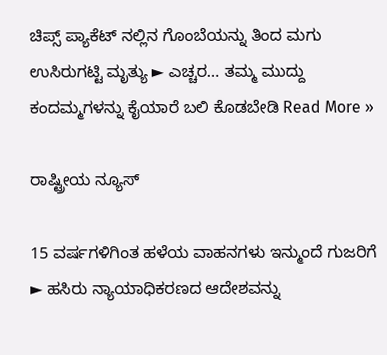ಚಿಪ್ಸ್ ಪ್ಯಾಕೆಟ್ ನಲ್ಲಿನ ಗೊಂಬೆಯನ್ನು ತಿಂದ ಮಗು ಉಸಿರುಗಟ್ಟಿ ಮೃತ್ಯು ► ಎಚ್ಚರ… ತಮ್ಮ ಮುದ್ದು ಕಂದಮ್ಮಗಳನ್ನು ಕೈಯಾರೆ ಬಲಿ ಕೊಡಬೇಡಿ Read More »

ರಾಷ್ಟ್ರೀಯ ನ್ಯೂಸ್

15 ವರ್ಷಗಳಿಗಿಂತ ಹಳೆಯ ವಾಹನಗಳು ಇನ್ಮುಂದೆ ಗುಜರಿಗೆ ► ಹಸಿರು ನ್ಯಾಯಾಧಿಕರಣದ ಆದೇಶವನ್ನು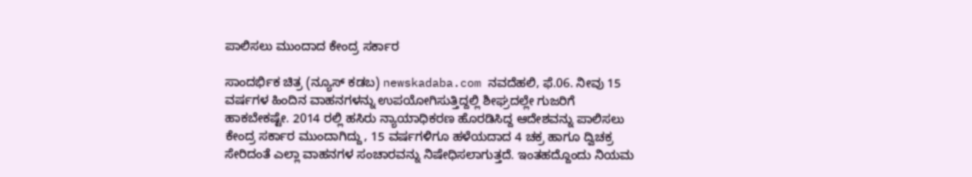ಪಾಲಿಸಲು ಮುಂದಾದ ಕೇಂದ್ರ ಸರ್ಕಾರ

ಸಾಂದರ್ಭಿಕ ಚಿತ್ರ (ನ್ಯೂಸ್ ಕಡಬ) newskadaba.com ನವದೆಹಲಿ, ಫೆ.06. ನೀವು 15 ವರ್ಷಗಳ ಹಿಂದಿನ ವಾಹನಗಳನ್ನು ಉಪಯೋಗಿಸುತ್ತಿದ್ದಲ್ಲಿ ಶೀಘ್ರದಲ್ಲೇ ಗುಜರಿಗೆ ಹಾಕಬೇಕಷ್ಟೇ. 2014 ರಲ್ಲಿ ಹಸಿರು ನ್ಯಾಯಾಧಿಕರಣ ಹೊರಡಿಸಿದ್ದ ಆದೇಶವನ್ನು ಪಾಲಿಸಲು ಕೇಂದ್ರ ಸರ್ಕಾರ ಮುಂದಾಗಿದ್ದು, 15 ವರ್ಷಗಳಿಗೂ ಹಳೆಯದಾದ 4 ಚಕ್ರ ಹಾಗೂ ದ್ವಿಚಕ್ರ ಸೇರಿದಂತೆ ಎಲ್ಲಾ ವಾಹನಗಳ ಸಂಚಾರವನ್ನು ನಿಷೇಧಿಸಲಾಗುತ್ತದೆ. ಇಂತಹದ್ದೊಂದು ನಿಯಮ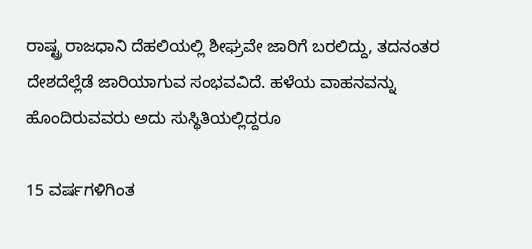ರಾಷ್ಟ್ರ ರಾಜಧಾನಿ ದೆಹಲಿಯಲ್ಲಿ ಶೀಘ್ರವೇ ಜಾರಿಗೆ ಬರಲಿದ್ದು, ತದನಂತರ ದೇಶದೆಲ್ಲೆಡೆ ಜಾರಿಯಾಗುವ ಸಂಭವವಿದೆ. ಹಳೆಯ ವಾಹನವನ್ನು ಹೊಂದಿರುವವರು ಅದು ಸುಸ್ಥಿತಿಯಲ್ಲಿದ್ದರೂ

15 ವರ್ಷಗಳಿಗಿಂತ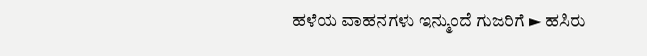ಹಳೆಯ ವಾಹನಗಳು ಇನ್ಮುಂದೆ ಗುಜರಿಗೆ ► ಹಸಿರು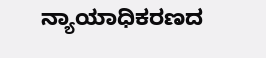ನ್ಯಾಯಾಧಿಕರಣದ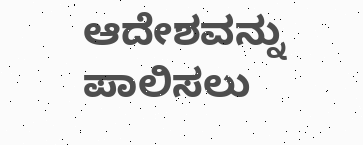ಆದೇಶವನ್ನು ಪಾಲಿಸಲು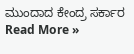ಮುಂದಾದ ಕೇಂದ್ರ ಸರ್ಕಾರ Read More »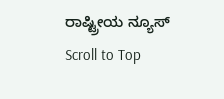ರಾಷ್ಟ್ರೀಯ ನ್ಯೂಸ್
Scroll to Top